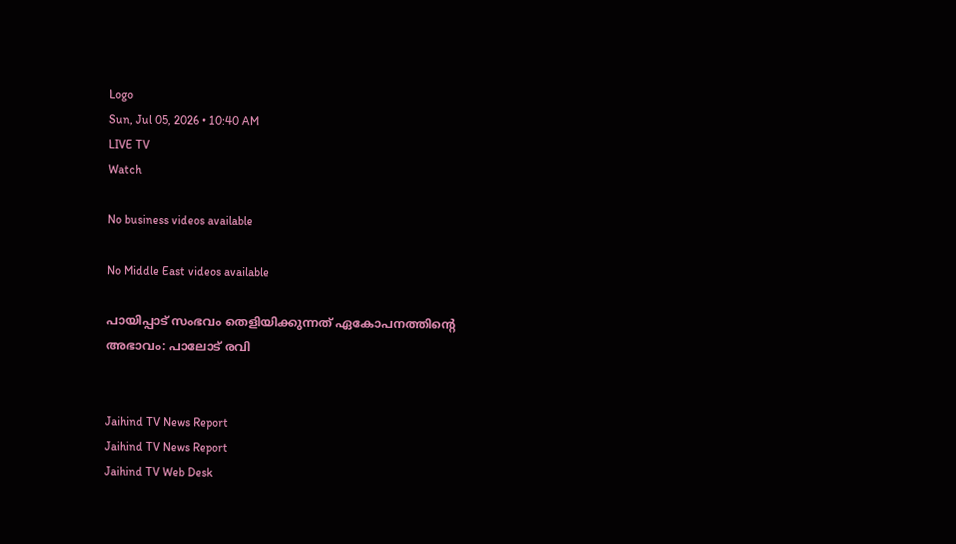Logo
Sun, Jul 05, 2026 • 10:40 AM
LIVE TV
Watch

No business videos available

No Middle East videos available

പായിപ്പാട് സംഭവം തെളിയിക്കുന്നത് ഏകോപനത്തിന്‍റെ അഭാവം: പാലോട് രവി


Jaihind TV News Report
Jaihind TV News Report
Jaihind TV Web Desk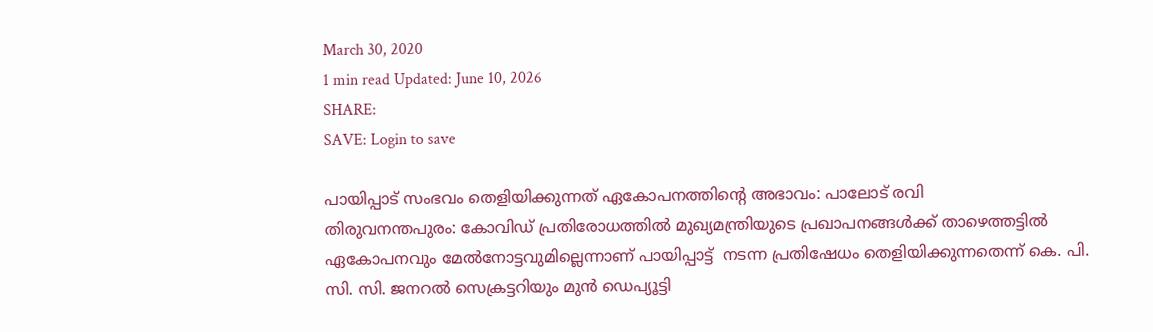March 30, 2020
1 min read Updated: June 10, 2026
SHARE:
SAVE: Login to save

പായിപ്പാട് സംഭവം തെളിയിക്കുന്നത് ഏകോപനത്തിന്‍റെ അഭാവം: പാലോട് രവി
തിരുവനന്തപുരം: കോവിഡ് പ്രതിരോധത്തിൽ മുഖ്യമന്ത്രിയുടെ പ്രഖാപനങ്ങൾക്ക് താഴെത്തട്ടിൽ ഏകോപനവും മേൽനോട്ടവുമില്ലെന്നാണ് പായിപ്പാട്ട്  നടന്ന പ്രതിഷേധം തെളിയിക്കുന്നതെന്ന് കെ. പി. സി. സി. ജനറൽ സെക്രട്ടറിയും മുൻ ഡെപ്യൂട്ടി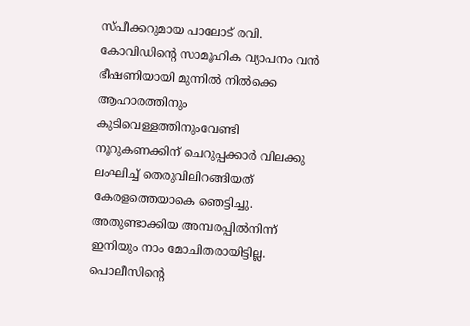സ്പീക്കറുമായ പാലോട് രവി. കോവിഡിന്‍റെ സാമൂഹിക വ്യാപനം വൻ ഭീഷണിയായി മുന്നിൽ നിൽക്കെ ആഹാരത്തിനും കുടിവെള്ളത്തിനുംവേണ്ടി നൂറുകണക്കിന് ചെറുപ്പക്കാർ വിലക്കു ലംഘിച്ച് തെരുവിലിറങ്ങിയത് കേരളത്തെയാകെ ഞെട്ടിച്ചു. അതുണ്ടാക്കിയ അമ്പരപ്പിൽനിന്ന്‌ ഇനിയും നാം മോചിതരായിട്ടില്ല. പൊലീസിന്‍റെ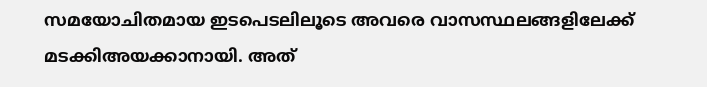സമയോചിതമായ ഇടപെടലിലൂടെ അവരെ വാസസ്ഥലങ്ങളിലേക്ക് മടക്കിഅയക്കാനായി. അത്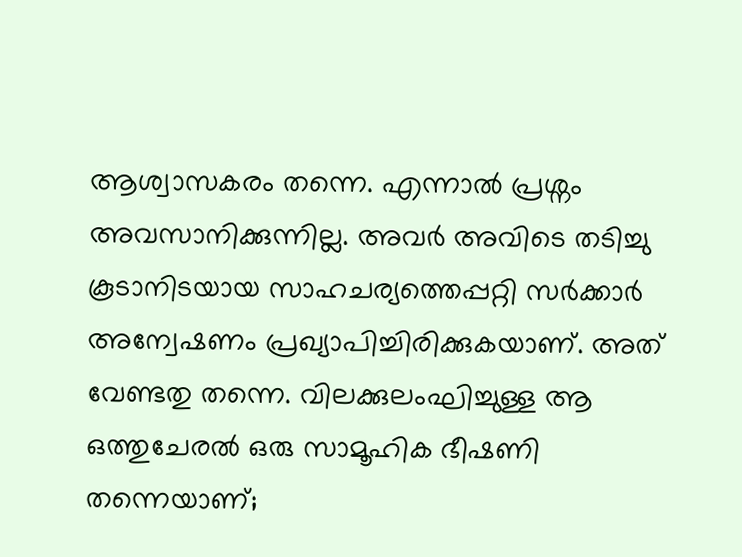ആശ്വാസകരം തന്നെ. എന്നാൽ പ്രശ്നം അവസാനിക്കുന്നില്ല. അവർ അവിടെ തടിച്ചു കൂടാനിടയായ സാഹചര്യത്തെപ്പറ്റി സർക്കാർ അന്വേഷണം പ്രഖ്യാപിച്ചിരിക്കുകയാണ്. അത് വേണ്ടതു തന്നെ. വിലക്കുലംഘിച്ചുള്ള ആ ഒത്തുചേരൽ ഒരു സാമൂഹിക ഭീഷണി തന്നെയാണ്;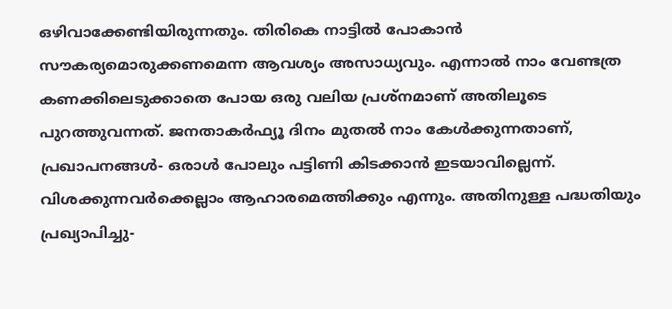ഒഴിവാക്കേണ്ടിയിരുന്നതും. തിരികെ നാട്ടിൽ പോകാൻ സൗകര്യമൊരുക്കണമെന്ന ആവശ്യം അസാധ്യവും. എന്നാൽ നാം വേണ്ടത്ര കണക്കിലെടുക്കാതെ പോയ ഒരു വലിയ പ്രശ്നമാണ് അതിലൂടെ പുറത്തുവന്നത്. ജനതാകർഫ്യൂ ദിനം മുതൽ നാം കേൾക്കുന്നതാണ്, പ്രഖാപനങ്ങൾ- ഒരാൾ പോലും പട്ടിണി കിടക്കാൻ ഇടയാവില്ലെന്ന്. വിശക്കുന്നവർക്കെല്ലാം ആഹാരമെത്തിക്കും എന്നും. അതിനുള്ള പദ്ധതിയും പ്രഖ്യാപിച്ചു-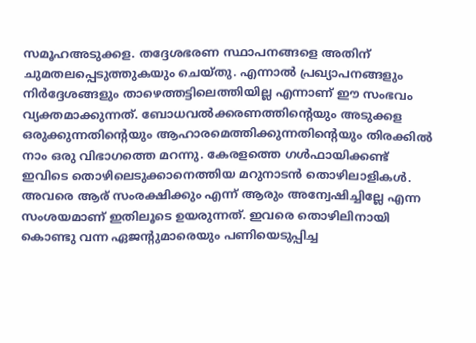സമൂഹഅടുക്കള. തദ്ദേശഭരണ സ്ഥാപനങ്ങളെ അതിന് ചുമതലപ്പെടുത്തുകയും ചെയ്തു. എന്നാൽ പ്രഖ്യാപനങ്ങളും നിർദ്ദേശങ്ങളും താഴെത്തട്ടിലെത്തിയില്ല എന്നാണ് ഈ സംഭവം വ്യക്തമാക്കുന്നത്. ബോധവൽക്കരണത്തിന്റെയും അടുക്കള ഒരുക്കുന്നതിന്റെയും ആഹാരമെത്തിക്കുന്നതിന്റെയും തിരക്കിൽ നാം ഒരു വിഭാഗത്തെ മറന്നു. കേരളത്തെ ഗൾഫായിക്കണ്ട് ഇവിടെ തൊഴിലെടുക്കാനെത്തിയ മറുനാടൻ തൊഴിലാളികൾ. അവരെ ആര് സംരക്ഷിക്കും എന്ന് ആരും അന്വേഷിച്ചില്ലേ എന്ന സംശയമാണ് ഇതിലൂടെ ഉയരുന്നത്. ഇവരെ തൊഴിലിനായി കൊണ്ടു വന്ന ഏജന്റുമാരെയും പണിയെടുപ്പിച്ച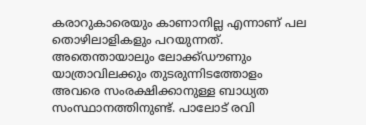കരാറുകാരെയും കാണാനില്ല എന്നാണ് പല തൊഴിലാളികളും പറയുന്നത്. അതെന്തായാലും ലോക്ക്ഡൗണും യാത്രാവിലക്കും തുടരുന്നിടത്തോളം അവരെ സംരക്ഷിക്കാനുള്ള ബാധ്യത സംസ്ഥാനത്തിനുണ്ട്. പാലോട് രവി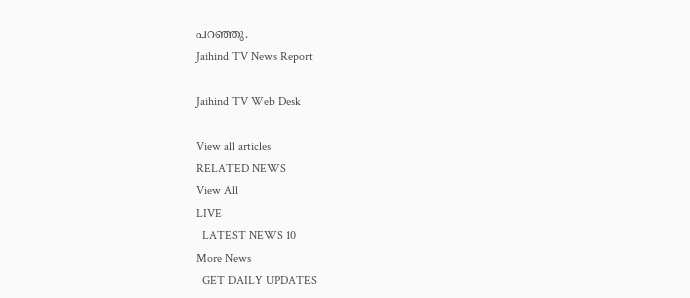പറഞ്ഞു.
Jaihind TV News Report

Jaihind TV Web Desk

View all articles
RELATED NEWS
View All
LIVE
  LATEST NEWS 10
More News
  GET DAILY UPDATES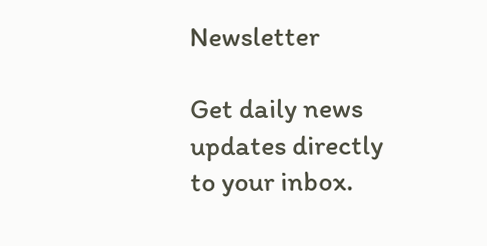Newsletter

Get daily news updates directly to your inbox.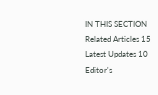IN THIS SECTION
Related Articles 15
Latest Updates 10
Editor's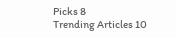Picks 8
Trending Articles 10